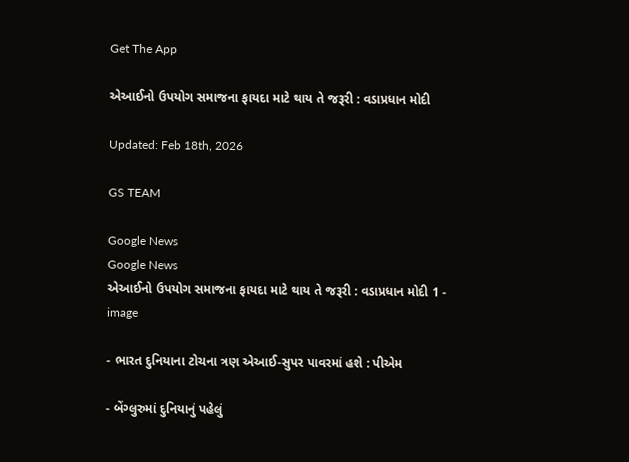Get The App

એઆઈનો ઉપયોગ સમાજના ફાયદા માટે થાય તે જરૂરી : વડાપ્રધાન મોદી

Updated: Feb 18th, 2026

GS TEAM

Google News
Google News
એઆઈનો ઉપયોગ સમાજના ફાયદા માટે થાય તે જરૂરી : વડાપ્રધાન મોદી 1 - image

- ભારત દુનિયાના ટોચના ત્રણ એઆઈ-સુપર પાવરમાં હશે : પીએમ

- બેંગ્લુરુમાં દુનિયાનું પહેલું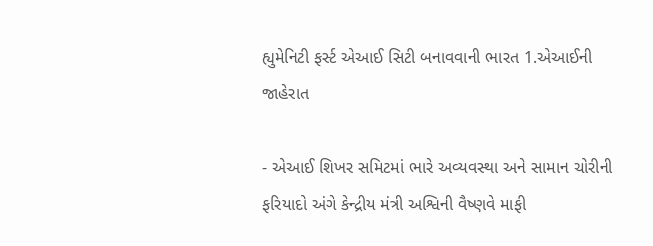હ્યુમેનિટી ફર્સ્ટ એઆઈ સિટી બનાવવાની ભારત 1.એઆઈની જાહેરાત

- એઆઈ શિખર સમિટમાં ભારે અવ્યવસ્થા અને સામાન ચોરીની ફરિયાદો અંગે કેન્દ્રીય મંત્રી અશ્વિની વૈષ્ણવે માફી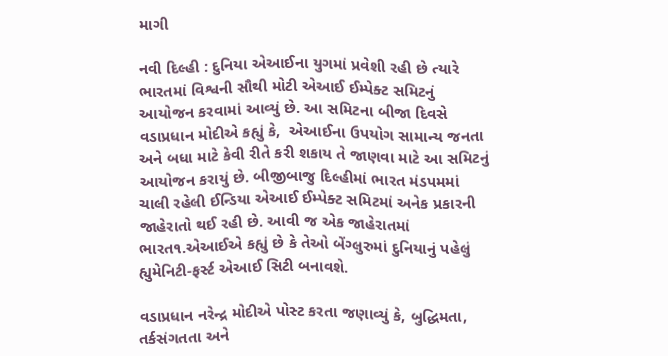માગી

નવી દિલ્હી : દુનિયા એઆઈના યુગમાં પ્રવેશી રહી છે ત્યારે ભારતમાં વિશ્વની સૌથી મોટી એઆઈ ઈમ્પેક્ટ સમિટનું આયોજન કરવામાં આવ્યું છે. આ સમિટના બીજા દિવસે વડાપ્રધાન મોદીએ કહ્યું કે,  એઆઈના ઉપયોગ સામાન્ય જનતા અને બધા માટે કેવી રીતે કરી શકાય તે જાણવા માટે આ સમિટનું આયોજન કરાયું છે. બીજીબાજુ દિલ્હીમાં ભારત મંડપમમાં ચાલી રહેલી ઈન્ડિયા એઆઈ ઈમ્પેક્ટ સમિટમાં અનેક પ્રકારની જાહેરાતો થઈ રહી છે. આવી જ એક જાહેરાતમાં ભારત૧.એઆઈએ કહ્યું છે કે તેઓ બેંગ્લુરુમાં દુનિયાનું પહેલું હ્યુમેનિટી-ફર્સ્ટ એઆઈ સિટી બનાવશે.

વડાપ્રધાન નરેન્દ્ર મોદીએ પોસ્ટ કરતા જણાવ્યું કે, બુદ્ધિમતા, તર્કસંગતતા અને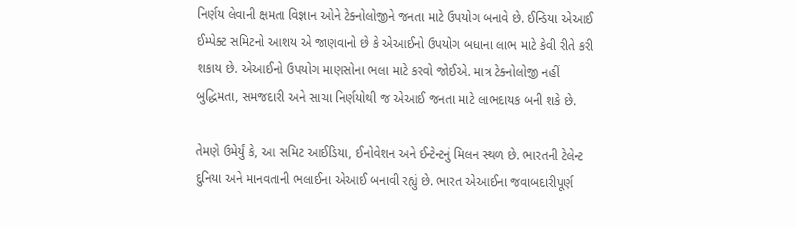નિર્ણય લેવાની ક્ષમતા વિજ્ઞાન ઓને ટેક્નોલોજીને જનતા માટે ઉપયોગ બનાવે છે. ઈન્ડિયા એઆઈ ઈમ્પેક્ટ સમિટનો આશય એ જાણવાનો છે કે એઆઈનો ઉપયોગ બધાના લાભ માટે કેવી રીતે કરી શકાય છે. એઆઈનો ઉપયોગ માણસોના ભલા માટે કરવો જોઈએ. માત્ર ટેક્નોલોજી નહીં બુદ્ધિમતા, સમજદારી અને સાચા નિર્ણયોથી જ એઆઈ જનતા માટે લાભદાયક બની શકે છે.

તેમણે ઉમેર્યું કે, આ સમિટ આઈડિયા, ઈનોવેશન અને ઈન્ટેન્ટનું મિલન સ્થળ છે. ભારતની ટેલેન્ટ દુનિયા અને માનવતાની ભલાઈના એઆઈ બનાવી રહ્યું છે. ભારત એઆઈના જવાબદારીપૂર્ણ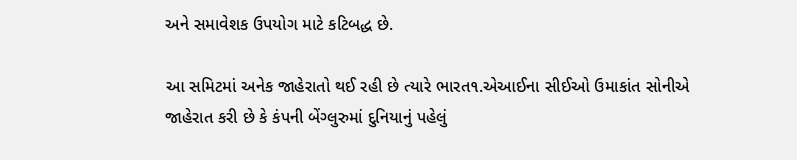અને સમાવેશક ઉપયોગ માટે કટિબદ્ધ છે.

આ સમિટમાં અનેક જાહેરાતો થઈ રહી છે ત્યારે ભારત૧.એઆઈના સીઈઓ ઉમાકાંત સોનીએ જાહેરાત કરી છે કે કંપની બેંગ્લુરુમાં દુનિયાનું પહેલું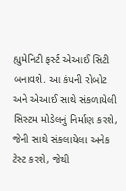હ્યુમેનિટી ફર્સ્ટ એઆઈ સિટી બનાવશે. આ કંપની રોબોટ અને એઆઈ સાથે સંકળાયેલી સિસ્ટમ મોડેલનું નિર્માણ કરશે, જેની સાથે સંકલાયેલા અનેક ટેસ્ટ કરશે, જેથી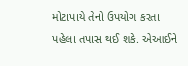મોટાપાયે તેનો ઉપયોગ કરતા પહેલા તપાસ થઈ શકે. એઆઈને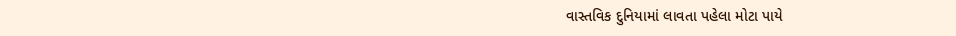વાસ્તવિક દુનિયામાં લાવતા પહેલા મોટા પાયે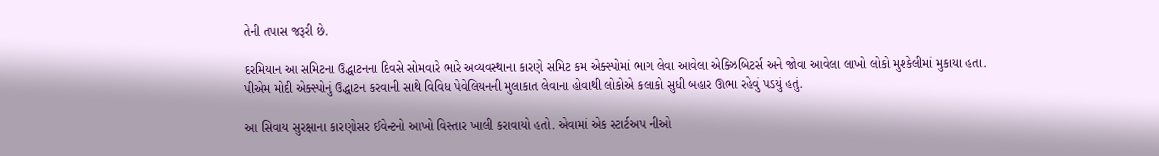તેની તપાસ જરૂરી છે.

દરમિયાન આ સમિટના ઉદ્ધાટનના દિવસે સોમવારે ભારે અવ્યવસ્થાના કારણે સમિટ કમ એક્સ્પોમાં ભાગ લેવા આવેલા એક્ઝિબિટર્સ અને જોવા આવેલા લાખો લોકો મુશ્કેલીમાં મુકાયા હતા. પીએમ મોદી એક્સ્પોનું ઉદ્ધાટન કરવાની સાથે વિવિધ પેવેલિયનની મુલાકાત લેવાના હોવાથી લોકોએ કલાકો સુધી બહાર ઊભા રહેવું પડયું હતું.

આ સિવાય સુરક્ષાના કારણોસર ઈવેન્ટનો આખો વિસ્તાર ખાલી કરાવાયો હતો. એવામાં એક સ્ટાર્ટઅપ નીઓ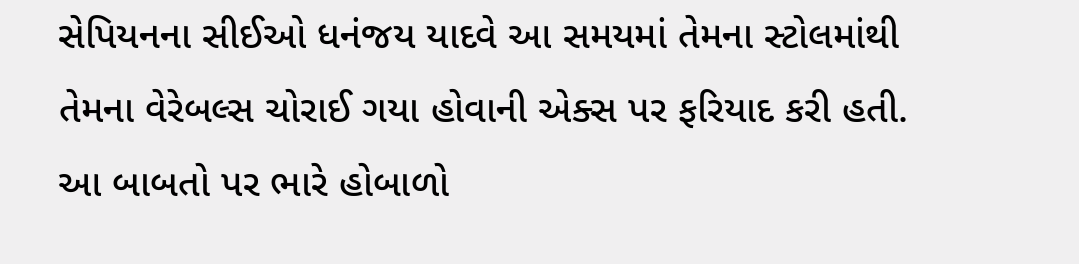સેપિયનના સીઈઓ ધનંજય યાદવે આ સમયમાં તેમના સ્ટોલમાંથી તેમના વેરેબલ્સ ચોરાઈ ગયા હોવાની એક્સ પર ફરિયાદ કરી હતી. આ બાબતો પર ભારે હોબાળો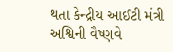થતા કેન્દ્રીય આઈટી મંત્રી અશ્વિની વૈષ્ણવે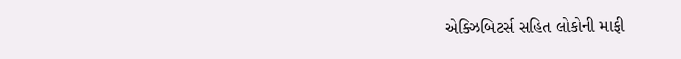એક્ઝિબિટર્સ સહિત લોકોની માફી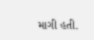માગી હતી.